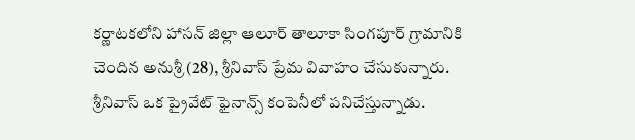కర్ణాటకలోని హాసన్ జిల్లా ఆలూర్ తాలూకా సింగపూర్ గ్రామానికి చెందిన అనుశ్రీ (28), శ్రీనివాస్ ప్రేమ వివాహం చేసుకున్నారు.
శ్రీనివాస్ ఒక ప్రైవేట్ ఫైనాన్స్ కంపెనీలో పనిచేస్తున్నాడు.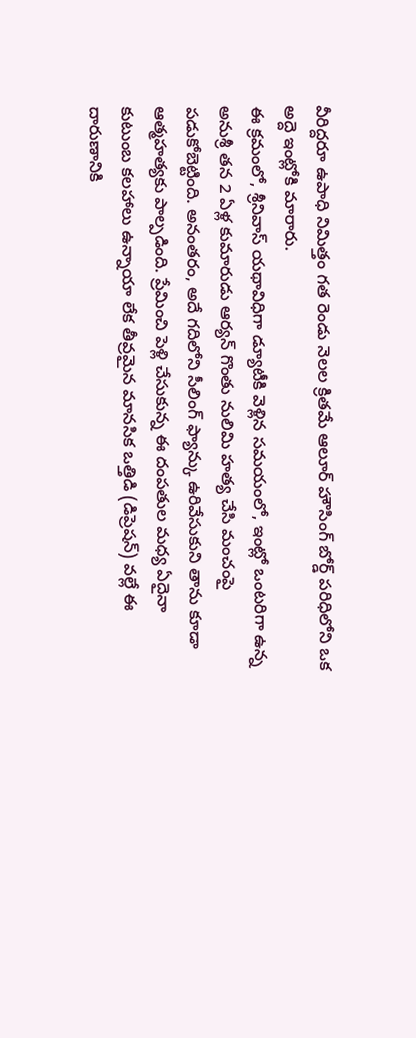వీరిద్దరూ ఉపాధి నిమిత్తం గత రెండు నెలల క్రితమే ఆలూర్ హౌసింగ్ బోర్డ్ పరిధిలోని ఒక అద్దె ఇంట్లోకి మారారు.
ఈ క్రమంలో, శ్రీనివాస్ యథావిధిగా డ్యూటీకి వెళ్లిన సమయంలో, ఇంట్లో ఒంటరిగా ఉన్న అనుశ్రీ తన 2 ఏళ్ల కుమారుడు ఆర్యన్ గొంతు నులిమి హత్య చేసి మంచంపై పడుకోబెట్టింది. అనంతరం, అదే గదిలోని సీలింగ్ ఫ్యాన్కు ఉరివేసుకుని తాను కూడా ఆత్మహత్యకు పాల్పడింది. ప్రేమించి పెళ్లి చేసుకున్న ఈ దంపతుల మధ్య ఏదైనా కుటుంబ కలహాలు ఉన్నాయా లేక తీవ్రమైన మానసిక ఒత్తిడి (డిప్రెషన్) వల్లే ఈ దారుణానికి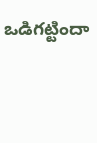ఒడిగట్టిందా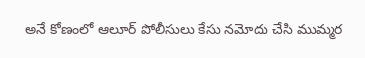అనే కోణంలో ఆలూర్ పోలీసులు కేసు నమోదు చేసి ముమ్మర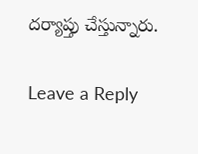దర్యాప్తు చేస్తున్నారు.

Leave a Reply